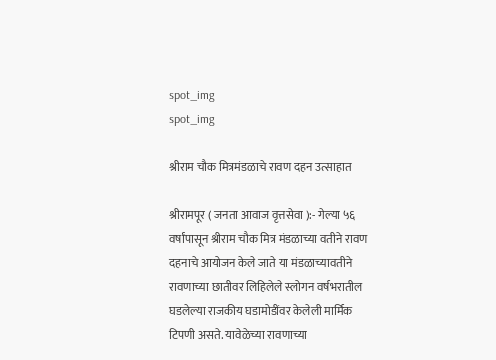spot_img
spot_img

श्रीराम चौक मित्रमंडळाचे रावण दहन उत्साहात

श्रीरामपूर ( जनता आवाज वृत्तसेवा ):- गेल्या ५६ वर्षांपासून श्रीराम चौक मित्र मंडळाच्या वतीने रावण दहनाचे आयोजन केले जाते या मंडळाच्यावतीने रावणाच्या छातीवर लिहिलेले स्लोगन वर्षभरातील घडलेल्या राजकीय घडामोडींवर केलेली मार्मिक टिपणी असते. यावेळेच्या रावणाच्या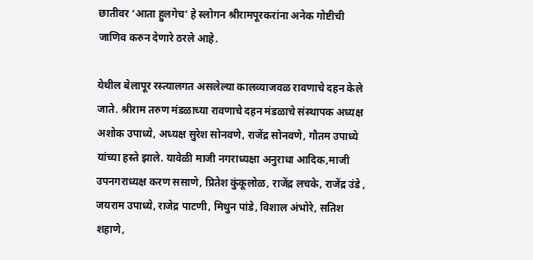छातीवर ‘आता हुलगेच’ हे स्लोगन श्रीरामपूरकरांना अनेक गोष्टीची जाणिव करुन देणारे ठरले आहे.

येथील बेलापूर रस्त्यालगत असलेल्या कालव्याजवळ रावणाचे दहन केले जाते. श्रीराम तरुण मंडळाच्या रावणाचे दहन मंडळाचे संस्थापक अध्यक्ष अशोक उपाध्ये, अध्यक्ष सुरेश सोनवणे, राजेंद्र सोनवणे, गौतम उपाध्ये यांच्या हस्ते झाले. यावेळी माजी नगराध्यक्षा अनुराधा आदिक,माजी उपनगराध्यक्ष करण ससाणे, प्रितेश कुंकूलोळ, राजेंद्र लचके, राजेंद्र उंडे , जयराम उपाध्ये, राजेद्र पाटणी, मिथुन पांडे, विशाल अंभोरे, सतिश शहाणे,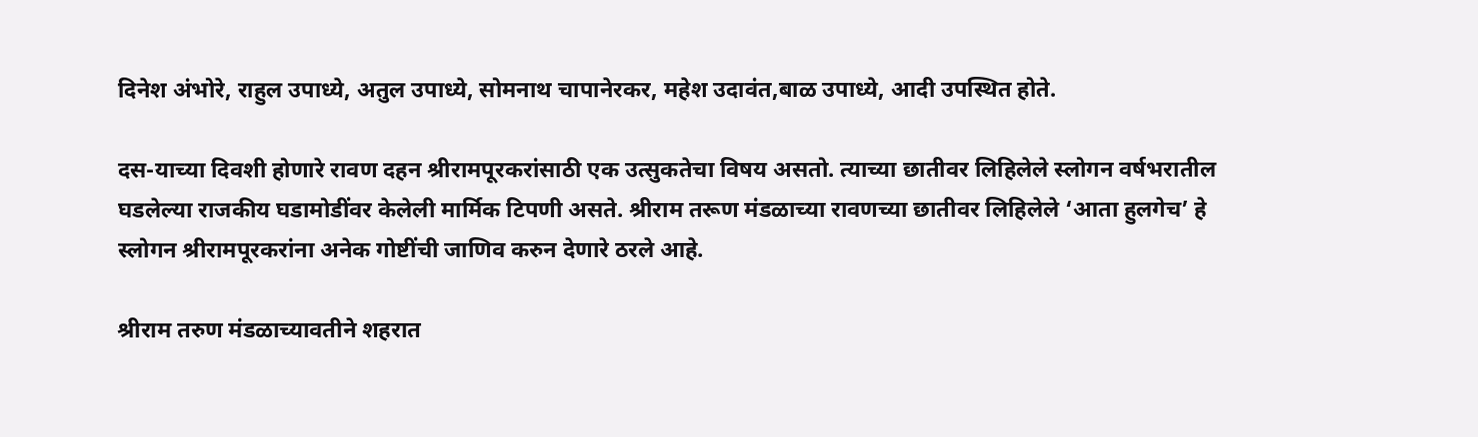दिनेश अंभोरे, राहुल उपाध्ये, अतुल उपाध्ये, सोमनाथ चापानेरकर, महेश उदावंत,बाळ उपाध्ये, आदी उपस्थित होते.

दस-याच्या दिवशी होणारे रावण दहन श्रीरामपूरकरांसाठी एक उत्सुकतेचा विषय असतो. त्याच्या छातीवर लिहिलेले स्लोगन वर्षभरातील घडलेल्या राजकीय घडामोडींवर केलेली मार्मिक टिपणी असते. श्रीराम तरूण मंडळाच्या रावणच्या छातीवर लिहिलेले ‘आता हुलगेच’ हे स्लोगन श्रीरामपूरकरांना अनेक गोष्टींची जाणिव करुन देणारे ठरले आहे.

श्रीराम तरुण मंडळाच्यावतीने शहरात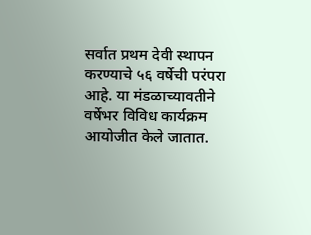सर्वात प्रथम देवी स्थापन करण्याचे ५६ वर्षेची परंपरा आहे. या मंडळाच्यावतीने वर्षेभर विविध कार्यक्रम आयोजीत केले जातात.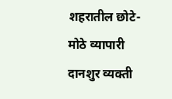शहरातील छोटे-मोठे व्यापारी दानशुर व्यक्ती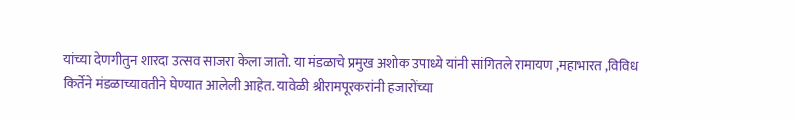यांच्या देणगीतुन शारदा उत्सव साजरा केला जातो. या मंडळाचे प्रमुख अशोक उपाध्ये यांनी सांगितले रामायण ,महाभारत ,विविध किर्तेने मंडळाच्यावतीने घेण्यात आलेली आहेत. यावेळी श्रीरामपूरकरांनी हजारोंच्या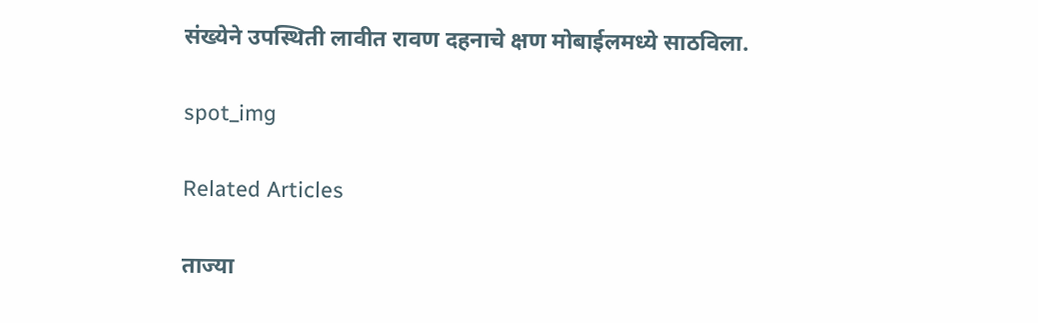संख्येने उपस्थिती लावीत रावण दहनाचे क्षण मोबाईलमध्ये साठविला.

spot_img

Related Articles

ताज्या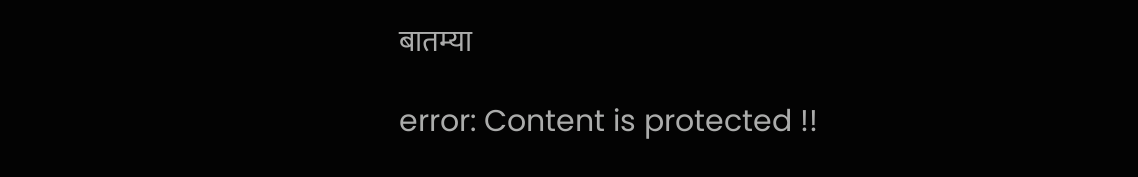बातम्या

error: Content is protected !!